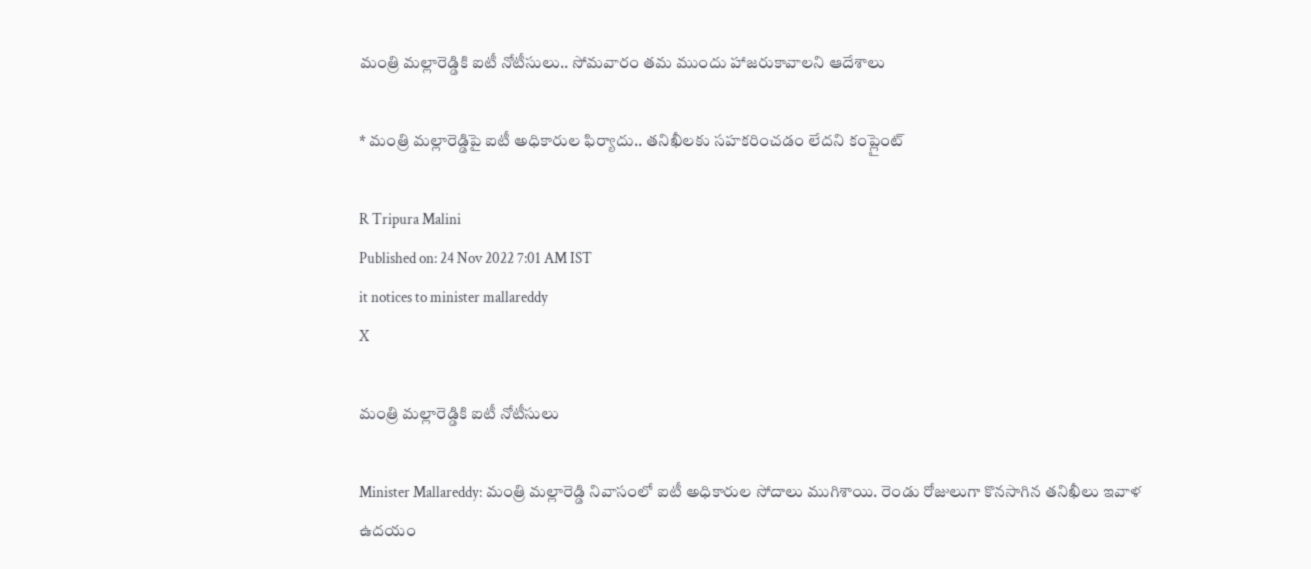మంత్రి మల్లారెడ్డికి ఐటీ నోటీసులు.. సోమవారం తమ ముందు హాజరుకావాలని ఆదేశాలు

* మంత్రి మల్లారెడ్డిపై ఐటీ అధికారుల ఫిర్యాదు.. తనిఖీలకు సహకరించడం లేదని కంప్లైంట్

R Tripura Malini
Published on: 24 Nov 2022 7:01 AM IST
it notices to minister mallareddy
X

మంత్రి మల్లారెడ్డికి ఐటీ నోటీసులు

Minister Mallareddy: మంత్రి మల్లారెడ్డి నివాసంలో ఐటీ అధికారుల సోదాలు ముగిశాయి. రెండు రోజులుగా కొనసాగిన తనిఖీలు ఇవాళ ఉదయం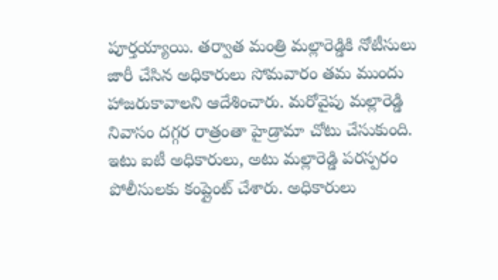పూర్తయ్యాయి. తర్వాత మంత్రి మల్లారెడ్డికి నోటీసులు జారీ చేసిన అధికారులు సోమవారం తమ ముందు హాజరుకావాలని ఆదేశించారు. మరోవైపు మల్లారెడ్డి నివాసం దగ్గర రాత్రంతా హైడ్రామా చోటు చేసుకుంది. ఇటు ఐటీ అధికారులు, అటు మల్లారెడ్డి పరస్పరం పోలీసులకు కంప్లైంట్ చేశారు. అధికారులు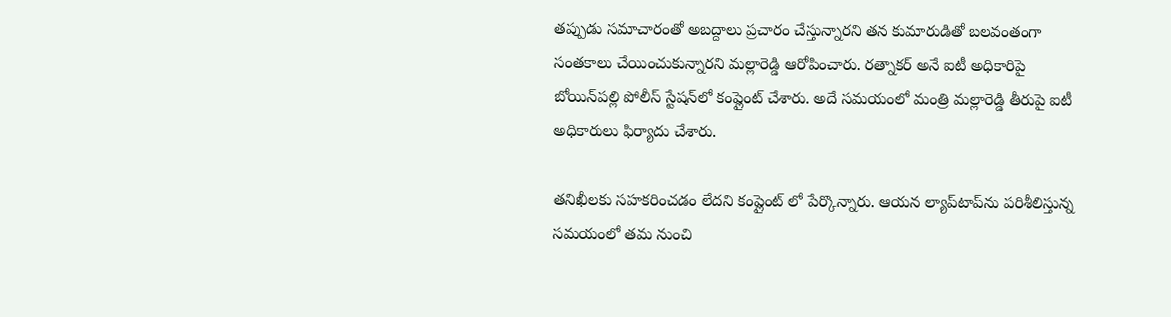తప్పుడు సమాచారంతో అబద్దాలు ప్రచారం చేస్తున్నారని తన కుమారుడితో బలవంతంగా సంతకాలు చేయించుకున్నారని మల్లారెడ్డి ఆరోపించారు. రత్నాకర్ అనే ఐటీ అధికారిపై బోయిన్‌పల్లి పోలీస్‌ స్టేషన్‌లో కంప్లైంట్ చేశారు. అదే సమయంలో మంత్రి మల్లారెడ్డి తీరుపై ఐటీ అధికారులు ఫిర్యాదు చేశారు.

తనిఖీలకు సహకరించడం లేదని కంప్లైంట్ లో పేర్కొన్నారు. ఆయన ల్యాప్‌టాప్‌ను పరిశీలిస్తున్న సమయంలో తమ నుంచి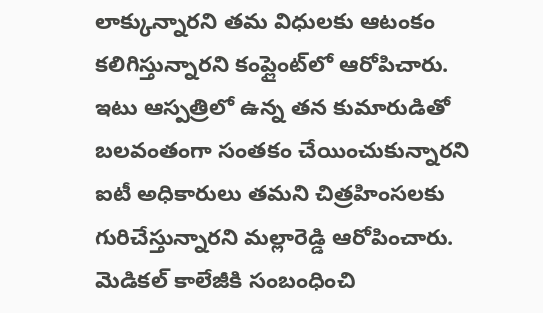లాక్కున్నారని తమ విధులకు ఆటంకం కలిగిస్తున్నారని కంప్లైంట్‌లో ఆరోపిచారు. ఇటు ఆస్పత్రిలో ఉన్న తన కుమారుడితో బలవంతంగా సంతకం చేయించుకున్నారని ఐటీ అధికారులు తమని చిత్రహింసలకు గురిచేస్తున్నారని మల్లారెడ్డి ఆరోపించారు. మెడికల్ కాలేజీకి సంబంధించి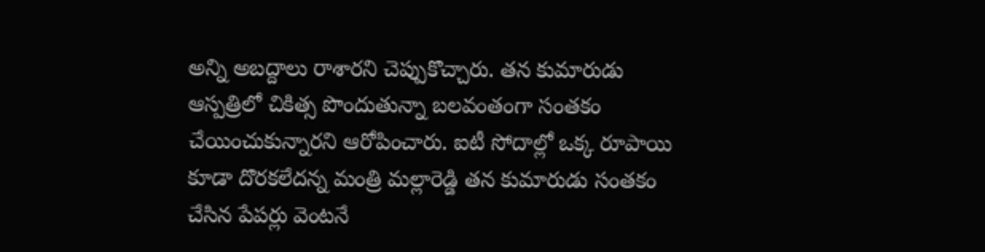అన్ని అబద్దాలు రాశారని చెప్పుకొచ్చారు. తన కుమారుడు ఆస్పత్రిలో చికిత్స పొందుతున్నా బలవంతంగా సంతకం చేయించుకున్నారని ఆరోపించారు. ఐటీ సోదాల్లో ఒక్క రూపాయి కూడా దొరకలేదన్న మంత్రి మల్లారెడ్డి తన కుమారుడు సంతకం చేసిన పేపర్లు వెంటనే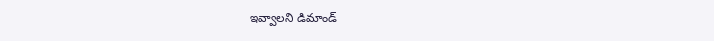ఇవ్వాలని డిమాండ్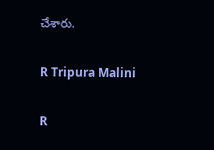చేశారు.

R Tripura Malini

R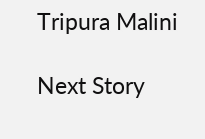Tripura Malini

Next Story